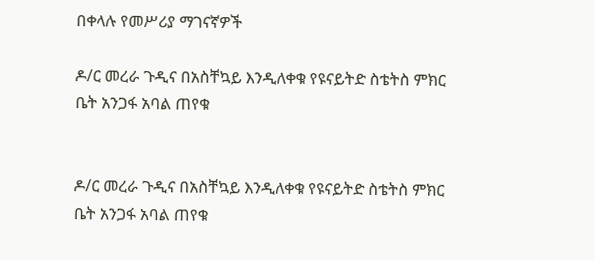በቀላሉ የመሥሪያ ማገናኛዎች

ዶ/ር መረራ ጉዲና በአስቸኳይ እንዲለቀቁ የዩናይትድ ስቴትስ ምክር ቤት አንጋፋ አባል ጠየቁ


ዶ/ር መረራ ጉዲና በአስቸኳይ እንዲለቀቁ የዩናይትድ ስቴትስ ምክር ቤት አንጋፋ አባል ጠየቁ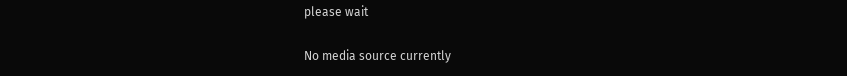please wait

No media source currently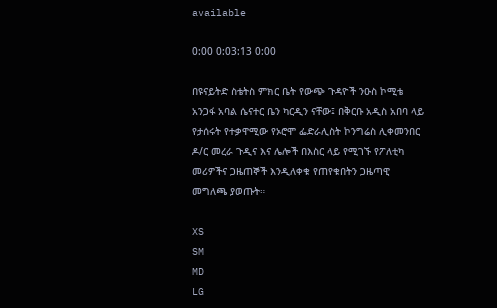available

0:00 0:03:13 0:00

በዩናይትድ ስቴትስ ምክር ቤት የውጭ ጉዳዮች ንዑስ ኮሚቴ አንጋፋ አባል ሴናተር ቤን ካርዲን ናቸው፤ በቅርቡ አዲስ አበባ ላይ የታሰሩት የተቃዋሚው የኦሮሞ ፌድራሊስት ኮንግሬስ ሊቀመንበር ዶ/ር መረራ ጉዲና እና ሌሎች በእስር ላይ የሚገኙ የፖለቲካ መሪዎችና ጋዜጠኞች እንዲለቀቁ የጠየቁበትን ጋዜጣዊ መግለጫ ያወጡት።

XS
SM
MD
LG